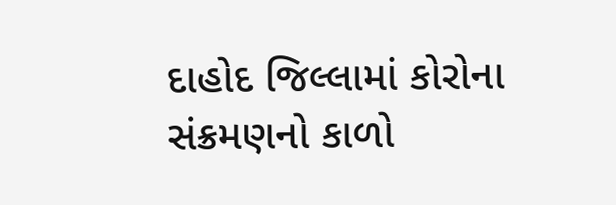દાહોદ જિલ્લામાં કોરોના સંક્રમણનો કાળો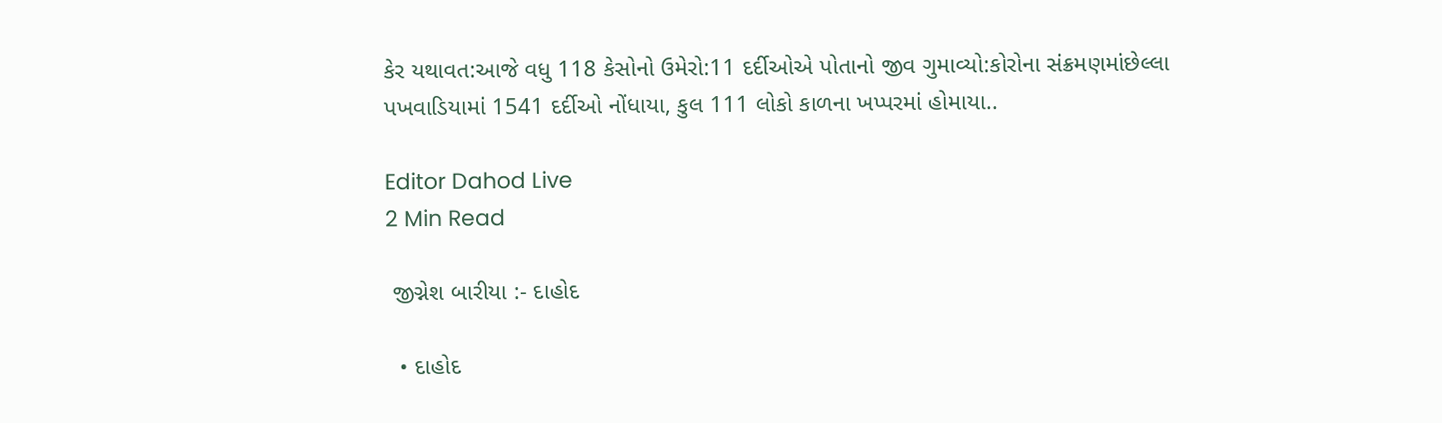કેર યથાવત:આજે વધુ 118 કેસોનો ઉમેરો:11 દર્દીઓએ પોતાનો જીવ ગુમાવ્યો:કોરોના સંક્રમણમાંછેલ્લા પખવાડિયામાં 1541 દર્દીઓ નોંધાયા, કુલ 111 લોકો કાળના ખપ્પરમાં હોમાયા..

Editor Dahod Live
2 Min Read

 જીગ્નેશ બારીયા :- દાહોદ

  • દાહોદ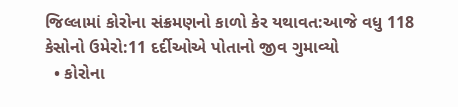જિલ્લામાં કોરોના સંક્રમણનો કાળો કેર યથાવત:આજે વધુ 118 કેસોનો ઉમેરો:11 દર્દીઓએ પોતાનો જીવ ગુમાવ્યો
  • કોરોના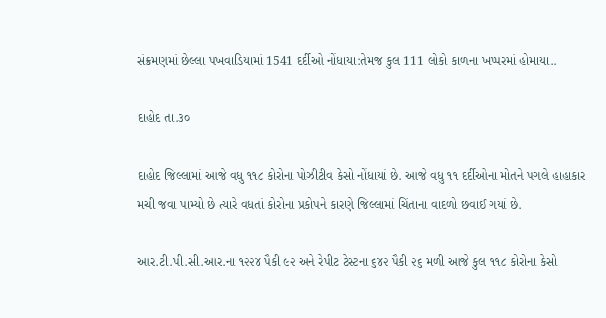સંક્રમણમાં છેલ્લા પખવાડિયામાં 1541 દર્દીઓ નોંધાયા:તેમજ કુલ 111 લોકો કાળના ખપ્પરમાં હોમાયા..

દાહોદ તા.૩૦

દાહોદ જિલ્લામાં આજે વધુ ૧૧૮ કોરોના પોઝીટીવ કેસો નોંધાયાં છે. આજે વધુ ૧૧ દર્દીઓના મોતને પગલે હાહાકાર મચી જવા પામ્યો છે ત્યારે વધતાં કોરોના પ્રકોપને કારણે જિલ્લામાં ચિંતાના વાદળો છવાઈ ગયાં છે.

આર.ટી.પી.સી.આર.ના ૧૨૨૪ પૈકી ૯૨ અને રેપીટ ટેસ્ટના ૬૪૨ પૈકી ૨૬ મળી આજે કુલ ૧૧૮ કોરોના કેસો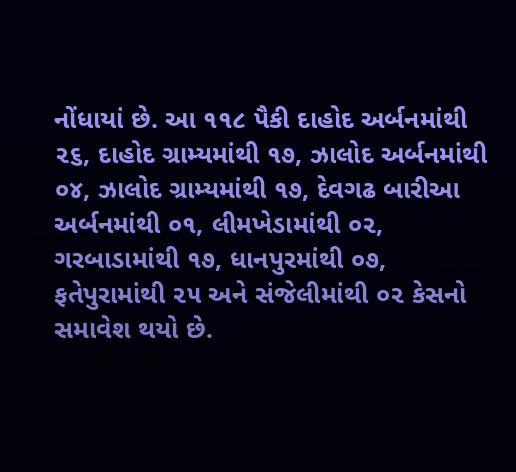નોંધાયાં છે. આ ૧૧૮ પૈકી દાહોદ અર્બનમાંથી ૨૬, દાહોદ ગ્રામ્યમાંથી ૧૭, ઝાલોદ અર્બનમાંથી ૦૪, ઝાલોદ ગ્રામ્યમાંથી ૧૭, દેવગઢ બારીઆ અર્બનમાંથી ૦૧, લીમખેડામાંથી ૦૨, ગરબાડામાંથી ૧૭, ધાનપુરમાંથી ૦૭, ફતેપુરામાંથી ૨૫ અને સંજેલીમાંથી ૦૨ કેસનો સમાવેશ થયો છે.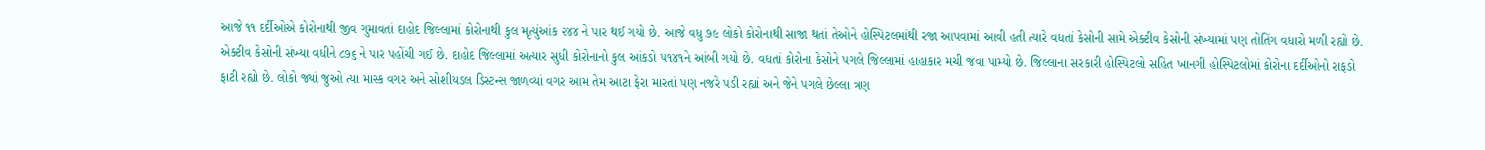આજે ૧૧ દર્દીઓએ કોરોનાથી જીવ ગુમાવતાં દાહોદ જિલ્લામાં કોરોનાથી કુલ મૃત્યુંઆંક ૨૪૪ ને પાર થઈ ગયો છે. આજે વધુ ૭૯ લોકો કોરોનાથી સાજા થતાં તેઓને હોસ્પિટલમાંથી રજા આપવામાં આવી હતી ત્યારે વધતાં કેસોની સામે એક્ટીવ કેસોની સંખ્યામાં પણ તોતિંગ વધારો મળી રહ્યો છે. એક્ટીવ કેસોની સંખ્યા વધીને ૮૭૬ ને પાર પહોંચી ગઈ છે. દાહોદ જિલ્લામાં અત્યાર સુધી કોરોનાનો કુલ આંકડો ૫૧૪૧ને આંબી ગયો છે. વધતાં કોરોના કેસોને પગલે જિલ્લામાં હાહાકાર મચી જવા પામ્યો છે. જિલ્લાના સરકારી હોસ્પિટલો સહિત ખાનગી હોસ્પિટલોમાં કોરોના દર્દીઓનો રાફડો ફાટી રહ્યો છે. લોકો જ્યાં જુઓ ત્યા માસ્ક વગર અને સોશીયડલ ડિસ્ટન્સ જાળવ્યાં વગર આમ તેમ આટા ફેરા મારતાં પણ નજરે પડી રહ્યાં અને જેને પગલે છેલ્લા ત્રણ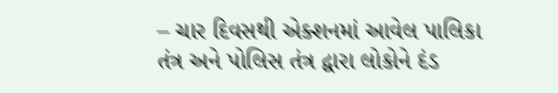– ચાર દિવસથી એક્શનમાં આવેલ પાલિકા તંત્ર અને પોલિસ તંત્ર દ્વારા લોકોને દંડ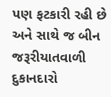પણ ફટકારી રહી છે અને સાથે જ બીન જરૂરીયાતવાળી દુકાનદારો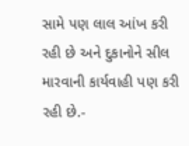સામે પણ લાલ આંખ કરી રહી છે અને દુકાનોને સીલ મારવાની કાર્યવાહી પણ કરી રહી છે.-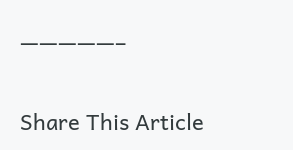—————–

Share This Article